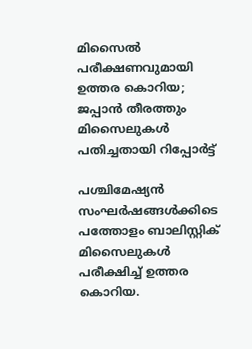മിസൈൽ പരീക്ഷണവുമായി ഉത്തര കൊറിയ; ജപ്പാൻ തീരത്തും മിസൈലുകൾ പതിച്ചതായി റിപ്പോർട്ട്

പശ്ചിമേഷ്യൻ സംഘർഷങ്ങൾക്കിടെ പത്തോളം ബാലിസ്റ്റിക് മിസൈലുകൾ പരീക്ഷിച്ച് ഉത്തര കൊറിയ.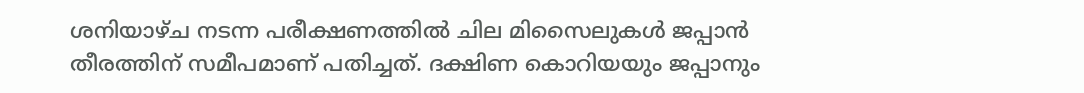ശനിയാഴ്ച നടന്ന പരീക്ഷണത്തിൽ ചില മിസൈലുകൾ ജപ്പാൻ തീരത്തിന് സമീപമാണ് പതിച്ചത്. ദക്ഷിണ കൊറിയയും ജപ്പാനും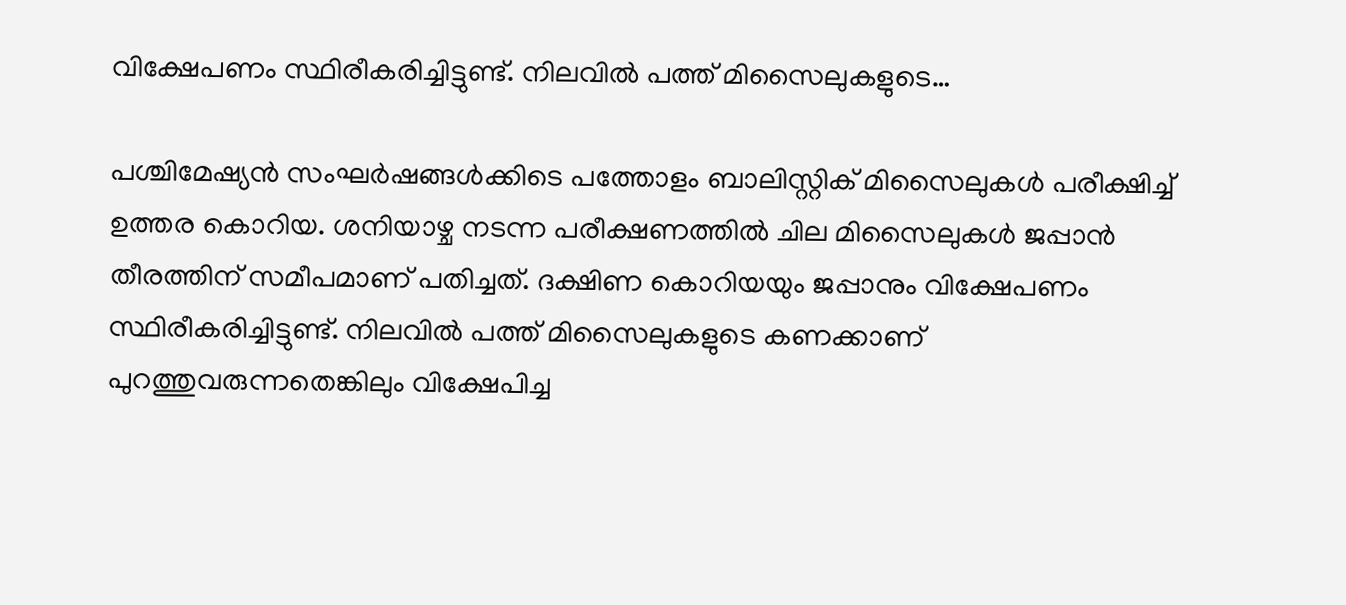വിക്ഷേപണം സ്ഥിരീകരിച്ചിട്ടുണ്ട്. നിലവിൽ പത്ത് മിസൈലുകളുടെ…

പശ്ചിമേഷ്യൻ സംഘർഷങ്ങൾക്കിടെ പത്തോളം ബാലിസ്റ്റിക് മിസൈലുകൾ പരീക്ഷിച്ച് ഉത്തര കൊറിയ. ശനിയാഴ്ച നടന്ന പരീക്ഷണത്തിൽ ചില മിസൈലുകൾ ജപ്പാൻ തീരത്തിന് സമീപമാണ് പതിച്ചത്. ദക്ഷിണ കൊറിയയും ജപ്പാനും വിക്ഷേപണം സ്ഥിരീകരിച്ചിട്ടുണ്ട്. നിലവിൽ പത്ത് മിസൈലുകളുടെ കണക്കാണ് പുറത്തുവരുന്നതെങ്കിലും വിക്ഷേപിച്ച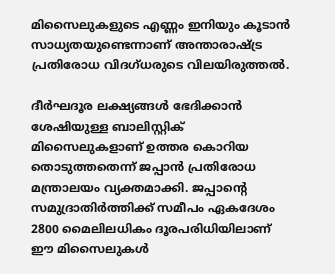മിസൈലുകളുടെ എണ്ണം ഇനിയും കൂടാൻ സാധ്യതയുണ്ടെന്നാണ് അന്താരാഷ്ട്ര പ്രതിരോധ വിദഗ്ധരുടെ വിലയിരുത്തൽ.

ദീർഘദൂര ലക്ഷ്യങ്ങൾ ഭേദിക്കാൻ ശേഷിയുള്ള ബാലിസ്റ്റിക് മിസൈലുകളാണ് ഉത്തര കൊറിയ തൊടുത്തതെന്ന് ജപ്പാൻ പ്രതിരോധ മന്ത്രാലയം വ്യക്തമാക്കി. ജപ്പാന്റെ സമുദ്രാതിർത്തിക്ക് സമീപം ഏകദേശം 2800 മൈലിലധികം ദൂരപരിധിയിലാണ് ഈ മിസൈലുകൾ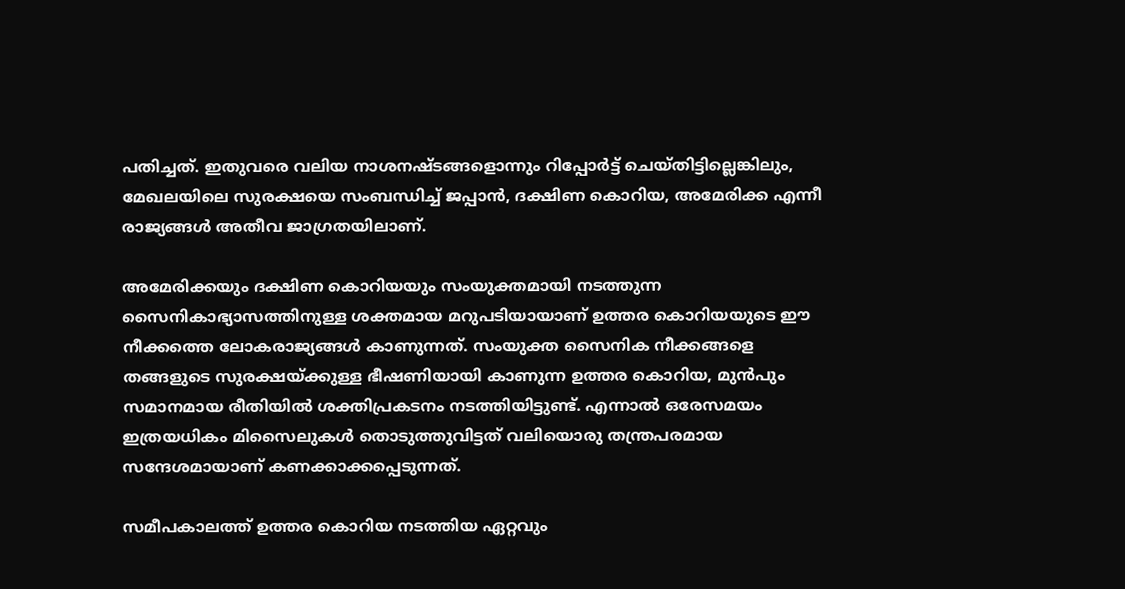പതിച്ചത്. ഇതുവരെ വലിയ നാശനഷ്ടങ്ങളൊന്നും റിപ്പോർട്ട് ചെയ്തിട്ടില്ലെങ്കിലും, മേഖലയിലെ സുരക്ഷയെ സംബന്ധിച്ച് ജപ്പാൻ, ദക്ഷിണ കൊറിയ, അമേരിക്ക എന്നീ രാജ്യങ്ങൾ അതീവ ജാഗ്രതയിലാണ്.

അമേരിക്കയും ദക്ഷിണ കൊറിയയും സംയുക്തമായി നടത്തുന്ന സൈനികാഭ്യാസത്തിനുള്ള ശക്തമായ മറുപടിയായാണ് ഉത്തര കൊറിയയുടെ ഈ നീക്കത്തെ ലോകരാജ്യങ്ങൾ കാണുന്നത്. സംയുക്ത സൈനിക നീക്കങ്ങളെ തങ്ങളുടെ സുരക്ഷയ്ക്കുള്ള ഭീഷണിയായി കാണുന്ന ഉത്തര കൊറിയ, മുൻപും സമാനമായ രീതിയിൽ ശക്തിപ്രകടനം നടത്തിയിട്ടുണ്ട്. എന്നാൽ ഒരേസമയം ഇത്രയധികം മിസൈലുകൾ തൊടുത്തുവിട്ടത് വലിയൊരു തന്ത്രപരമായ സന്ദേശമായാണ് കണക്കാക്കപ്പെടുന്നത്.

സമീപകാലത്ത് ഉത്തര കൊറിയ നടത്തിയ ഏറ്റവും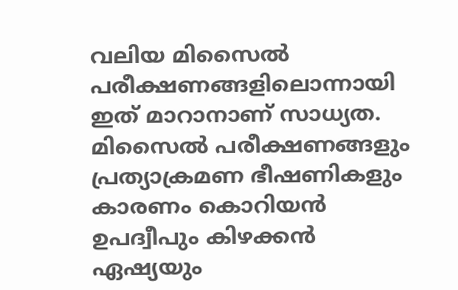വലിയ മിസൈൽ പരീക്ഷണങ്ങളിലൊന്നായി ഇത് മാറാനാണ് സാധ്യത. മിസൈൽ പരീക്ഷണങ്ങളും പ്രത്യാക്രമണ ഭീഷണികളും കാരണം കൊറിയൻ ഉപദ്വീപും കിഴക്കൻ ഏഷ്യയും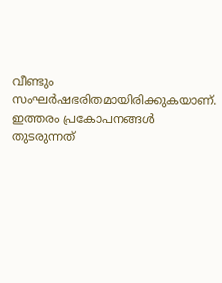വീണ്ടും സംഘർഷഭരിതമായിരിക്കുകയാണ്. ഇത്തരം പ്രകോപനങ്ങൾ തുടരുന്നത്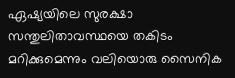ഏഷ്യയിലെ സുരക്ഷാ സന്തുലിതാവസ്ഥയെ തകിടം മറിക്കുമെന്നും വലിയൊരു സൈനിക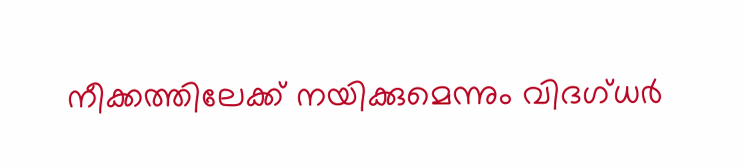നീക്കത്തിലേക്ക് നയിക്കുമെന്നും വിദഗ്ധർ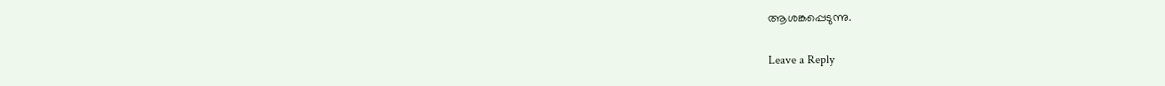ആശങ്കപ്പെടുന്നു.

Leave a Reply